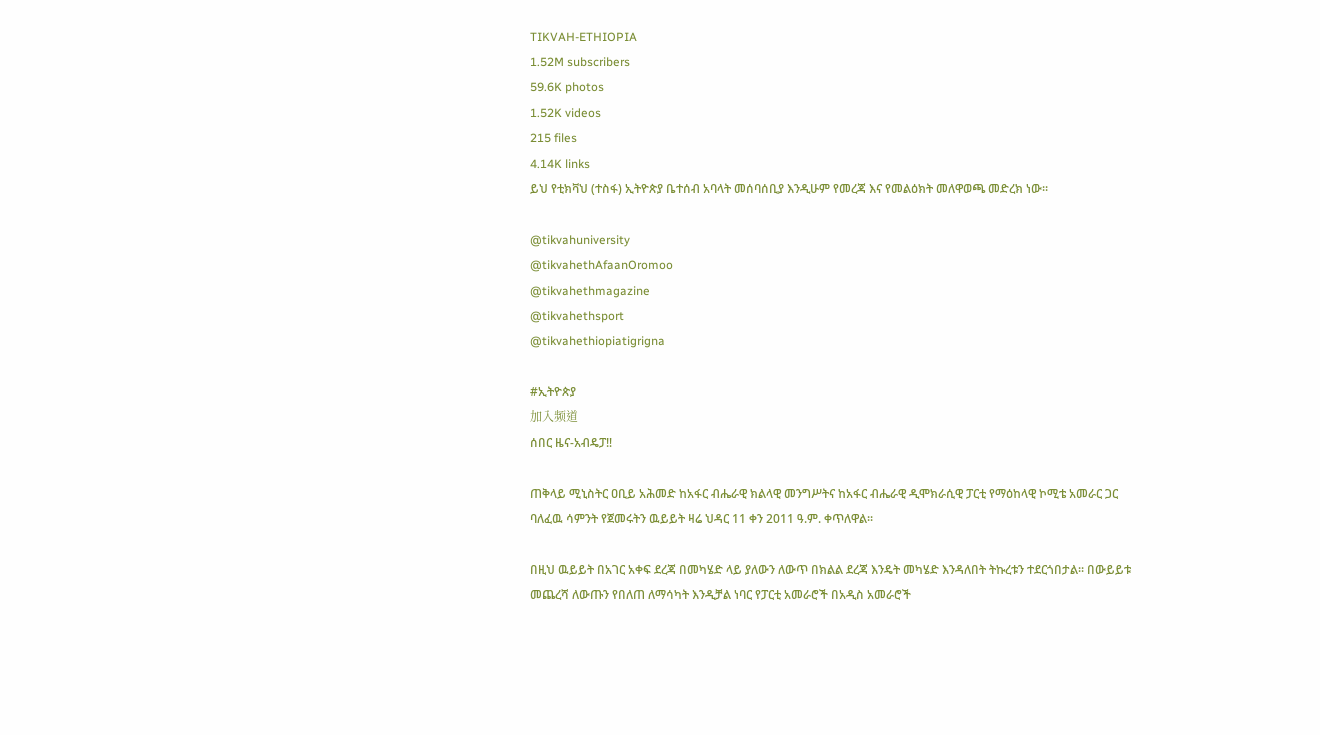TIKVAH-ETHIOPIA
1.52M subscribers
59.6K photos
1.52K videos
215 files
4.14K links
ይህ የቲክቫህ (ተስፋ) ኢትዮጵያ ቤተሰብ አባላት መሰባሰቢያ እንዲሁም የመረጃ እና የመልዕክት መለዋወጫ መድረክ ነው።

@tikvahuniversity
@tikvahethAfaanOromoo
@tikvahethmagazine
@tikvahethsport
@tikvahethiopiatigrigna

#ኢትዮጵያ
加入频道
ሰበር ዜና-አብዴፓ‼

ጠቅላይ ሚኒስትር ዐቢይ አሕመድ ከአፋር ብሔራዊ ክልላዊ መንግሥትና ከአፋር ብሔራዊ ዲሞክራሲዊ ፓርቲ የማዕከላዊ ኮሚቴ አመራር ጋር ባለፈዉ ሳምንት የጀመሩትን ዉይይት ዛሬ ህዳር 11 ቀን 2011 ዓ.ም. ቀጥለዋል፡፡

በዚህ ዉይይት በአገር አቀፍ ደረጃ በመካሄድ ላይ ያለውን ለውጥ በክልል ደረጃ እንዴት መካሄድ እንዳለበት ትኩረቱን ተደርጎበታል፡፡ በውይይቱ መጨረሻ ለውጡን የበለጠ ለማሳካት እንዲቻል ነባር የፓርቲ አመራሮች በአዲስ አመራሮች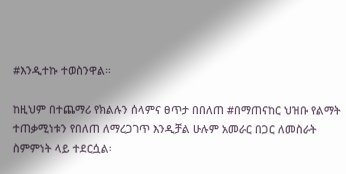#እንዲተኩ ተወስንዋል።

ከዚህም በተጨማሪ የክልሉን ሰላምና ፀጥታ በበለጠ #በማጠናከር ህዝቡ የልማት ተጠቃሚነቱን የበለጠ ለማረጋገጥ እንዲቻል ሁሉም አመራር በጋር ለመስራት ስምምነት ላይ ተደርሷል፡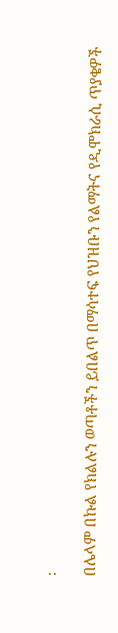፡

በሌላም በኩል የክልሉን ወጣቶችን ይበልጥ በማሳተፍ የህዝቡን የልማትና የዲሞክራሲ ጥያቄዎች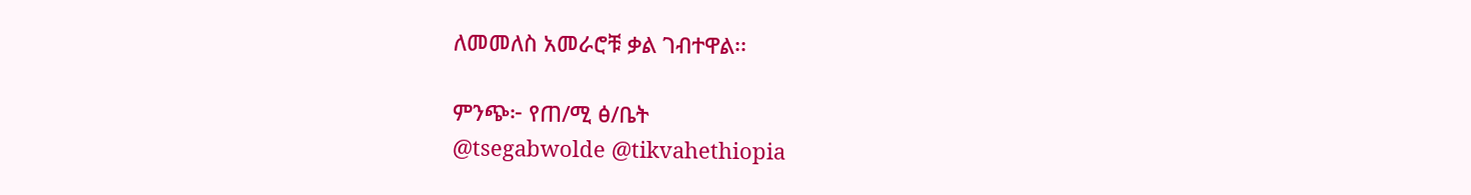ለመመለስ አመራሮቹ ቃል ገብተዋል፡፡

ምንጭ፦ የጠ/ሚ ፅ/ቤት
@tsegabwolde @tikvahethiopia